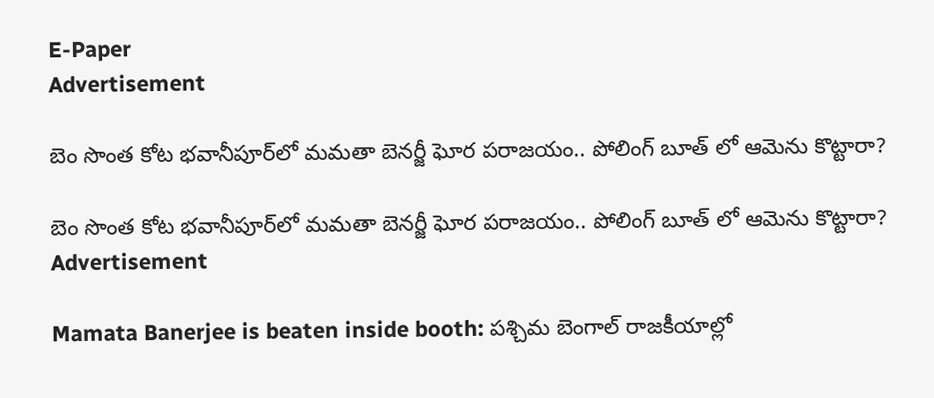E-Paper
Advertisement

బెం సొంత కోట భవానీపూర్‌లో మమతా బెనర్జీ ఘోర పరాజయం.. పోలింగ్ బూత్ లో ఆమెను కొట్టారా?

బెం సొంత కోట భవానీపూర్‌లో మమతా బెనర్జీ ఘోర పరాజయం.. పోలింగ్ బూత్ లో ఆమెను కొట్టారా?
Advertisement

Mamata Banerjee is beaten inside booth: పశ్చిమ బెంగాల్ రాజకీయాల్లో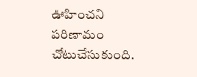ఊహించని పరిణామం చోటుచేసుకుంది.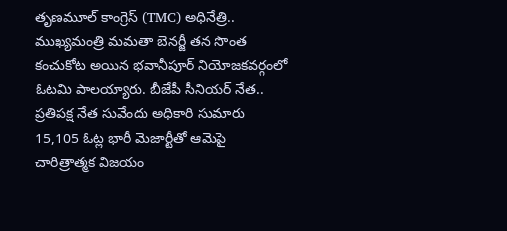తృణమూల్ కాంగ్రెస్ (TMC) అధినేత్రి.. ముఖ్యమంత్రి మమతా బెనర్జీ తన సొంత కంచుకోట అయిన భవానీపూర్ నియోజకవర్గంలో ఓటమి పాలయ్యారు. బీజేపీ సీనియర్ నేత.. ప్రతిపక్ష నేత సువేందు అధికారి సుమారు 15,105 ఓట్ల భారీ మెజార్టీతో ఆమెపై చారిత్రాత్మక విజయం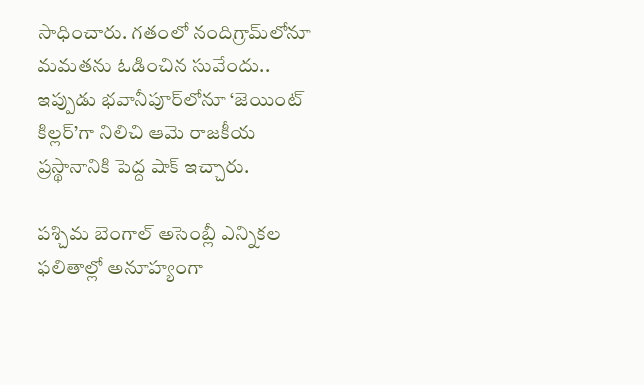సాధించారు. గతంలో నందిగ్రామ్‌లోనూ మమతను ఓడించిన సువేందు.. ఇప్పుడు భవానీపూర్‌లోనూ ‘జెయింట్ కిల్లర్’గా నిలిచి ఆమె రాజకీయ ప్రస్థానానికి పెద్ద షాక్ ఇచ్చారు.

పశ్చిమ బెంగాల్ అసెంబ్లీ ఎన్నికల ఫలితాల్లో అనూహ్యంగా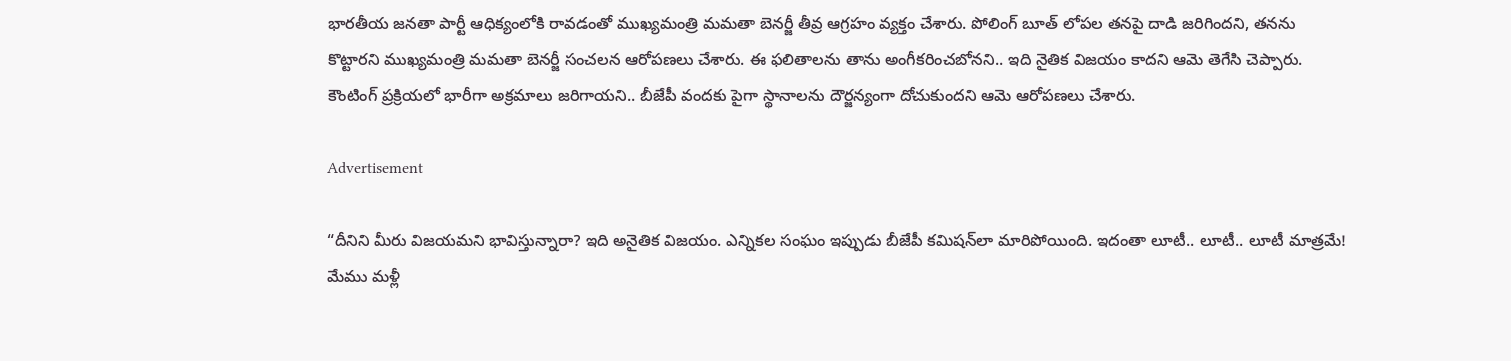భారతీయ జనతా పార్టీ ఆధిక్యంలోకి రావడంతో ముఖ్యమంత్రి మమతా బెనర్జీ తీవ్ర ఆగ్రహం వ్యక్తం చేశారు. పోలింగ్ బూత్ లోపల తనపై దాడి జరిగిందని, తనను కొట్టారని ముఖ్యమంత్రి మమతా బెనర్జీ సంచ‌ల‌న‌ ఆరోపణలు చేశారు. ఈ ఫలితాలను తాను అంగీకరించబోనని.. ఇది నైతిక విజయం కాదని ఆమె తెగేసి చెప్పారు. కౌంటింగ్ ప్రక్రియలో భారీగా అక్రమాలు జరిగాయని.. బీజేపీ వందకు పైగా స్థానాలను దౌర్జన్యంగా దోచుకుందని ఆమె ఆరోపణలు చేశారు.

Advertisement

“దీనిని మీరు విజయమని భావిస్తున్నారా? ఇది అనైతిక విజయం. ఎన్నికల సంఘం ఇప్పుడు బీజేపీ కమిషన్‌లా మారిపోయింది. ఇదంతా లూటీ.. లూటీ.. లూటీ మాత్రమే! మేము మళ్లీ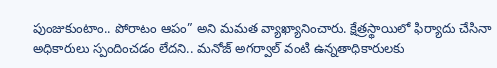పుంజుకుంటాం.. పోరాటం ఆపం” అని మమత వ్యాఖ్యానించారు. క్షేత్రస్థాయిలో ఫిర్యాదు చేసినా అధికారులు స్పందించడం లేదని.. మనోజ్ అగర్వాల్ వంటి ఉన్నతాధికారులకు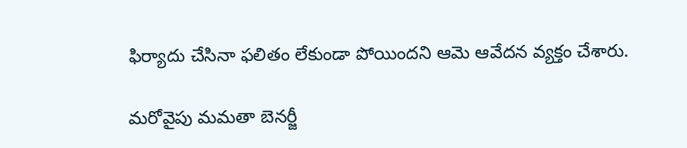ఫిర్యాదు చేసినా ఫలితం లేకుండా పోయిందని ఆమె ఆవేదన వ్యక్తం చేశారు.

మరోవైపు మమతా బెనర్జీ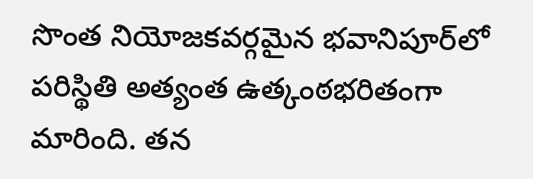సొంత నియోజకవర్గమైన భవానిపూర్‌లో పరిస్థితి అత్యంత ఉత్కంఠభరితంగా మారింది. తన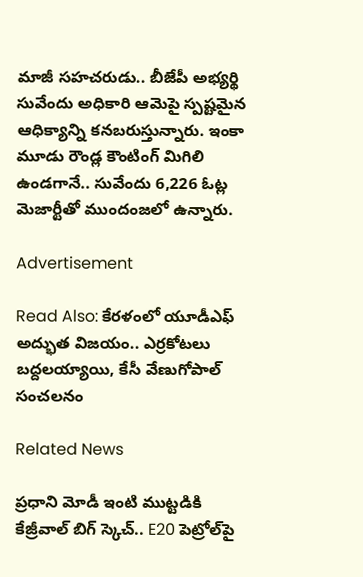మాజీ సహచరుడు.. బీజేపీ అభ్యర్థి సువేందు అధికారి ఆమెపై స్పష్టమైన ఆధిక్యాన్ని కనబరుస్తున్నారు. ఇంకా మూడు రౌండ్ల కౌంటింగ్ మిగిలి ఉండగానే.. సువేందు 6,226 ఓట్ల మెజార్టీతో ముందంజలో ఉన్నారు.

Advertisement

Read Also: కేరళంలో యూడీఎఫ్ అద్భుత విజయం.. ఎర్రకోటలు బద్దలయ్యాయి, కేసీ వేణుగోపాల్ సంచలనం

Related News

ప్రధాని మోడీ ఇంటి ముట్టడికి కేజ్రీవాల్ బిగ్ స్కెచ్.. E20 పెట్రోల్‌పై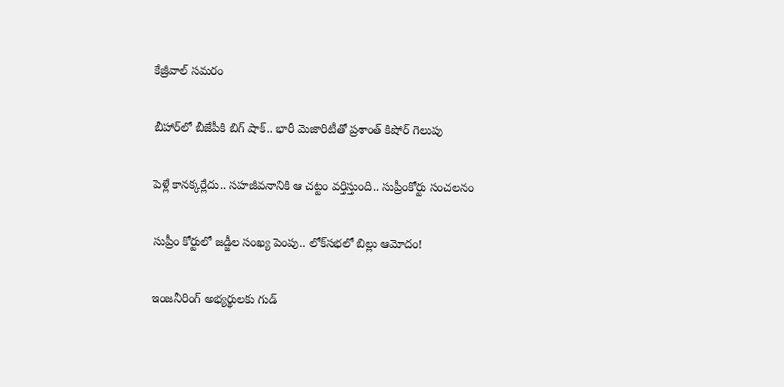కేజ్రీవాల్ సమరం

బీహార్‌లో బీజేపీకి బిగ్ షాక్.. భారీ మెజారిటీతో ప్రశాంత్ కిషోర్ గెలుపు

పెళ్లే కానక్కర్లేదు.. సహజీవనానికి ఆ చట్టం వర్తిస్తుంది.. సుప్రీంకోర్టు సంచలనం

సుప్రీం కోర్టులో జడ్జీల సంఖ్య పెంపు.. లోక్‌సభలో బిల్లు ఆమోదం!

ఇంజనీరింగ్ అభ్యర్థులకు గుడ్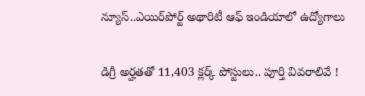న్యూస్..ఎయిర్‌పోర్ట్ అథారిటీ ఆఫ్ ఇండియాలో ఉద్యోగాలు

డిగ్రీ అర్హతతో 11,403 క్లర్క్ పోస్టులు.. పూర్తి వివరాలివే !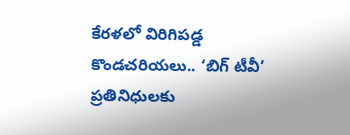కేరళలో విరిగిపడ్డ కొండచరియలు.. ‘బిగ్ టీవీ’ ప్రతినిధులకు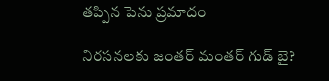తప్పిన పెను ప్రమాదం

నిరసనలకు జంతర్ మంతర్ గుడ్ బై?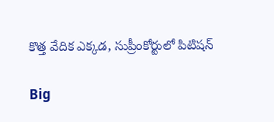కొత్త వేదిక ఎక్కడ, సుప్రీంకోర్టులో పిటిషన్

Big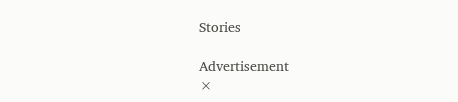Stories

Advertisement
×